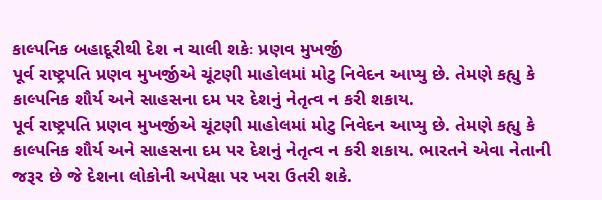કાલ્પનિક બહાદૂરીથી દેશ ન ચાલી શકેઃ પ્રણવ મુખર્જી
પૂર્વ રાષ્ટ્રપતિ પ્રણવ મુખર્જીએ ચૂંટણી માહોલમાં મોટુ નિવેદન આપ્યુ છે. તેમણે કહ્યુ કે કાલ્પનિક શૌર્ય અને સાહસના દમ પર દેશનું નેતૃત્વ ન કરી શકાય.
પૂર્વ રાષ્ટ્રપતિ પ્રણવ મુખર્જીએ ચૂંટણી માહોલમાં મોટુ નિવેદન આપ્યુ છે. તેમણે કહ્યુ કે કાલ્પનિક શૌર્ય અને સાહસના દમ પર દેશનું નેતૃત્વ ન કરી શકાય. ભારતને એવા નેતાની જરૂર છે જે દેશના લોકોની અપેક્ષા પર ખરા ઉતરી શકે.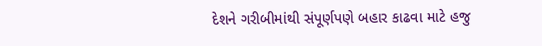દેશને ગરીબીમાંથી સંપૂર્ણપણે બહાર કાઢવા માટે હજુ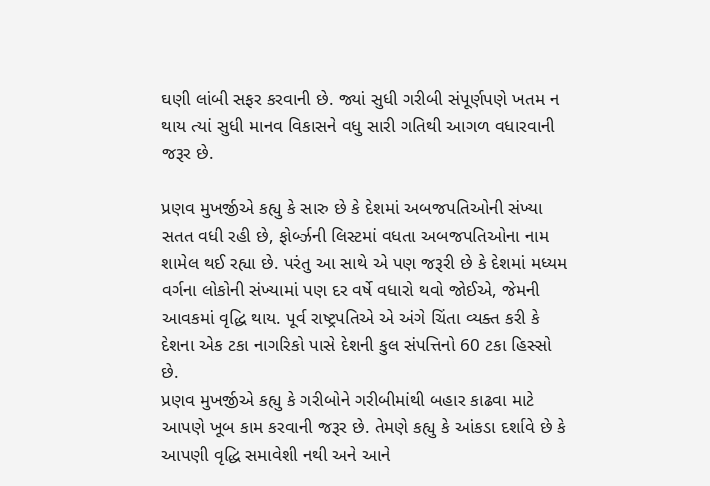ઘણી લાંબી સફર કરવાની છે. જ્યાં સુધી ગરીબી સંપૂર્ણપણે ખતમ ન થાય ત્યાં સુધી માનવ વિકાસને વધુ સારી ગતિથી આગળ વધારવાની જરૂર છે.

પ્રણવ મુખર્જીએ કહ્યુ કે સારુ છે કે દેશમાં અબજપતિઓની સંખ્યા સતત વધી રહી છે, ફોર્બ્ઝની લિસ્ટમાં વધતા અબજપતિઓના નામ શામેલ થઈ રહ્યા છે. પરંતુ આ સાથે એ પણ જરૂરી છે કે દેશમાં મધ્યમ વર્ગના લોકોની સંખ્યામાં પણ દર વર્ષે વધારો થવો જોઈએ, જેમની આવકમાં વૃદ્ધિ થાય. પૂર્વ રાષ્ટ્રપતિએ એ અંગે ચિંતા વ્યક્ત કરી કે દેશના એક ટકા નાગરિકો પાસે દેશની કુલ સંપત્તિનો 60 ટકા હિસ્સો છે.
પ્રણવ મુખર્જીએ કહ્યુ કે ગરીબોને ગરીબીમાંથી બહાર કાઢવા માટે આપણે ખૂબ કામ કરવાની જરૂર છે. તેમણે કહ્યુ કે આંકડા દર્શાવે છે કે આપણી વૃદ્ધિ સમાવેશી નથી અને આને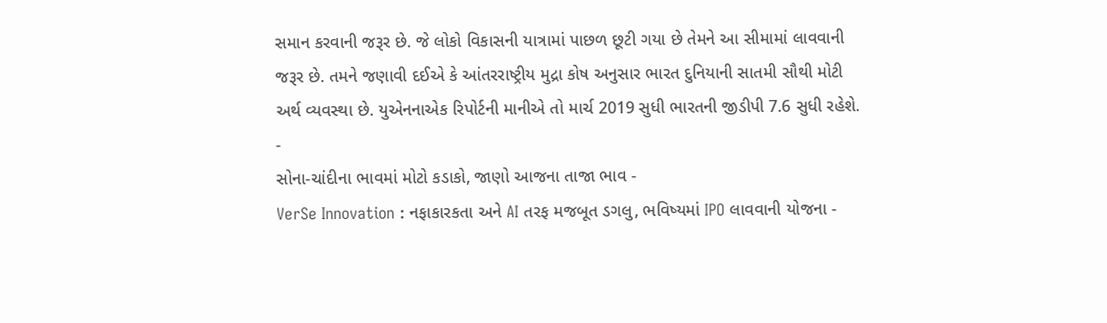સમાન કરવાની જરૂર છે. જે લોકો વિકાસની યાત્રામાં પાછળ છૂટી ગયા છે તેમને આ સીમામાં લાવવાની જરૂર છે. તમને જણાવી દઈએ કે આંતરરાષ્ટ્રીય મુદ્રા કોષ અનુસાર ભારત દુનિયાની સાતમી સૌથી મોટી અર્થ વ્યવસ્થા છે. યુએનનાએક રિપોર્ટની માનીએ તો માર્ચ 2019 સુધી ભારતની જીડીપી 7.6 સુધી રહેશે.
-
સોના-ચાંદીના ભાવમાં મોટો કડાકો, જાણો આજના તાજા ભાવ -
VerSe Innovation : નફાકારકતા અને AI તરફ મજબૂત ડગલુ, ભવિષ્યમાં IPO લાવવાની યોજના -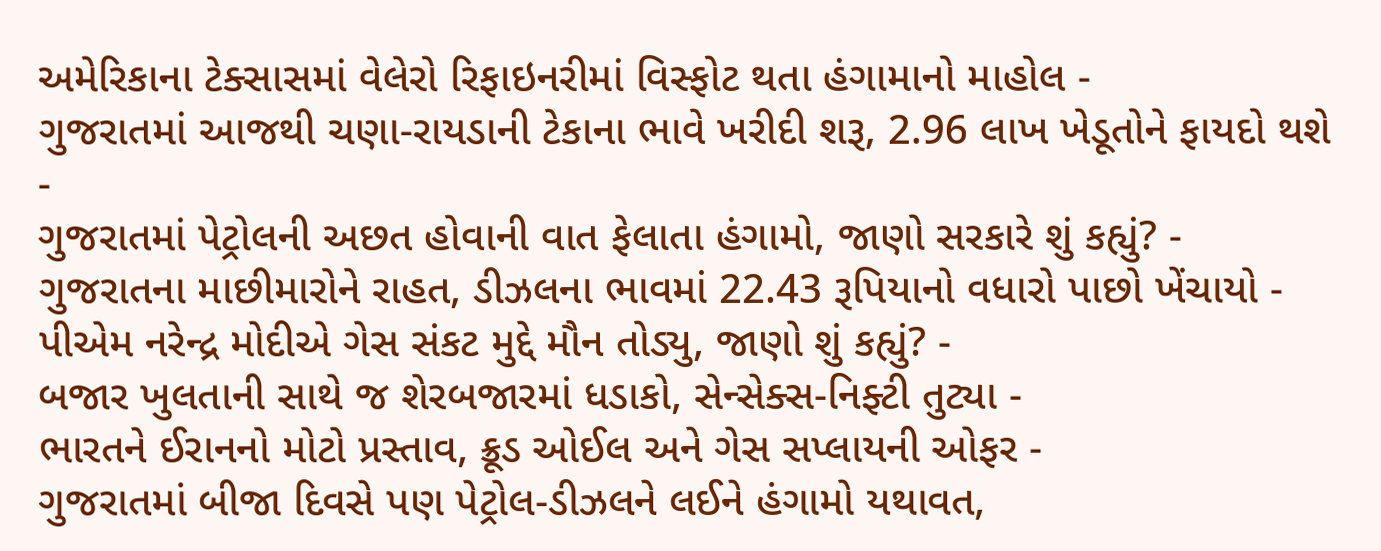અમેરિકાના ટેક્સાસમાં વેલેરો રિફાઇનરીમાં વિસ્ફોટ થતા હંગામાનો માહોલ -
ગુજરાતમાં આજથી ચણા-રાયડાની ટેકાના ભાવે ખરીદી શરૂ, 2.96 લાખ ખેડૂતોને ફાયદો થશે -
ગુજરાતમાં પેટ્રોલની અછત હોવાની વાત ફેલાતા હંગામો, જાણો સરકારે શું કહ્યું? -
ગુજરાતના માછીમારોને રાહત, ડીઝલના ભાવમાં 22.43 રૂપિયાનો વધારો પાછો ખેંચાયો -
પીએમ નરેન્દ્ર મોદીએ ગેસ સંકટ મુદ્દે મૌન તોડ્યુ, જાણો શું કહ્યું? -
બજાર ખુલતાની સાથે જ શેરબજારમાં ધડાકો, સેન્સેક્સ-નિફ્ટી તુટ્યા -
ભારતને ઈરાનનો મોટો પ્રસ્તાવ, ક્રૂડ ઓઈલ અને ગેસ સપ્લાયની ઓફર -
ગુજરાતમાં બીજા દિવસે પણ પેટ્રોલ-ડીઝલને લઈને હંગામો યથાવત,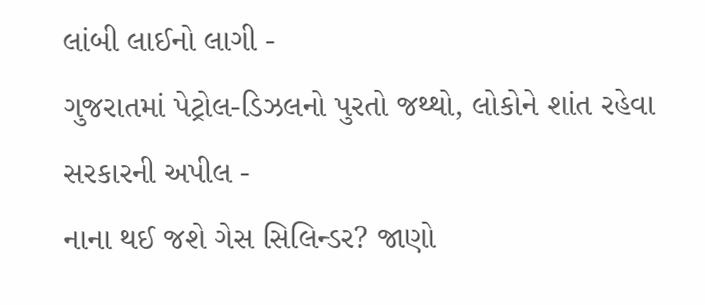લાંબી લાઈનો લાગી -
ગુજરાતમાં પેટ્રોલ-ડિઝલનો પુરતો જથ્થો, લોકોને શાંત રહેવા સરકારની અપીલ -
નાના થઈ જશે ગેસ સિલિન્ડર? જાણો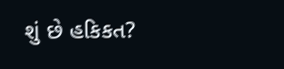શું છે હકિકત?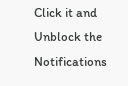Click it and Unblock the Notifications